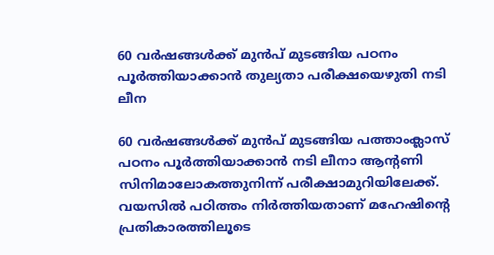60 വര്‍ഷങ്ങള്‍ക്ക് മുന്‍പ് മുടങ്ങിയ പഠനം പൂര്‍ത്തിയാക്കാന്‍ തുല്യതാ പരീക്ഷയെഴുതി നടി ലീന

60 വര്‍ഷങ്ങള്‍ക്ക് മുന്‍പ് മുടങ്ങിയ പത്താംക്ലാസ് പഠനം പൂര്‍ത്തിയാക്കാന്‍ നടി ലീനാ ആന്റണി സിനിമാലോകത്തുനിന്ന് പരീക്ഷാമുറിയിലേക്ക്. വയസില്‍ പഠിത്തം നിര്‍ത്തിയതാണ് മഹേഷിന്റെ പ്രതികാരത്തിലൂടെ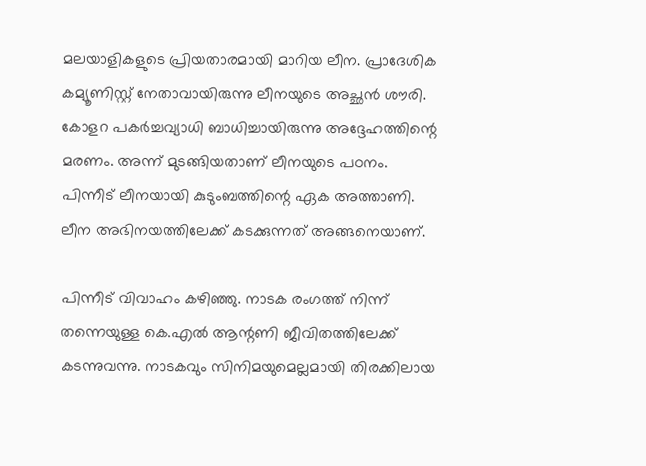മലയാളികളുടെ പ്രിയതാരമായി മാറിയ ലീന. പ്രാദേശിക കമ്യൂണിസ്റ്റ് നേതാവായിരുന്നു ലീനയുടെ അച്ഛന്‍ ശൗരി. കോളറ പകര്‍ച്ചവ്യാധി ബാധിച്ചായിരുന്നു അദ്ദേഹത്തിന്റെ മരണം. അന്ന് മുടങ്ങിയതാണ് ലീനയുടെ പഠനം. പിന്നീട് ലീനയായി കുടുംബത്തിന്റെ ഏക അത്താണി. ലീന അഭിനയത്തിലേക്ക് കടക്കുന്നത് അങ്ങനെയാണ്.

പിന്നീട് വിവാഹം കഴിഞ്ഞു. നാടക രംഗത്ത് നിന്ന് തന്നെയുള്ള കെ.എല്‍ ആന്റണി ജീവിതത്തിലേക്ക് കടന്നുവന്നു. നാടകവും സിനിമയുമെല്ലമായി തിരക്കിലായ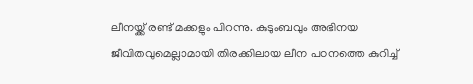ലീനയ്ക്ക് രണ്ട് മക്കളും പിറന്നു. കുടുംബവും അഭിനയ ജീവിതവുമെല്ലാമായി തിരക്കിലായ ലീന പഠനത്തെ കുറിച്ച്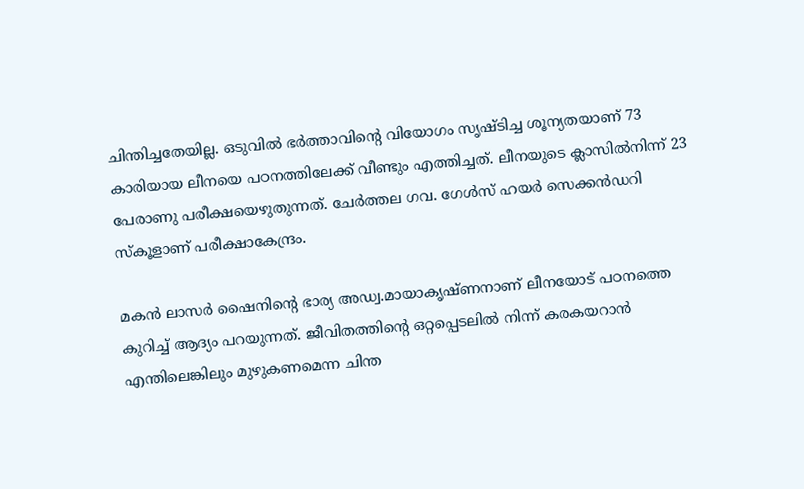ചിന്തിച്ചതേയില്ല. ഒടുവില്‍ ഭര്‍ത്താവിന്റെ വിയോഗം സൃഷ്ടിച്ച ശൂന്യതയാണ് 73 കാരിയായ ലീനയെ പഠനത്തിലേക്ക് വീണ്ടും എത്തിച്ചത്. ലീനയുടെ ക്ലാസില്‍നിന്ന് 23 പേരാണു പരീക്ഷയെഴുതുന്നത്. ചേര്‍ത്തല ഗവ. ഗേള്‍സ് ഹയര്‍ സെക്കന്‍ഡറി സ്‌കൂളാണ് പരീക്ഷാകേന്ദ്രം.

മകന്‍ ലാസര്‍ ഷൈനിന്റെ ഭാര്യ അഡ്വ.മായാകൃഷ്ണനാണ് ലീനയോട് പഠനത്തെ കുറിച്ച് ആദ്യം പറയുന്നത്. ജീവിതത്തിന്റെ ഒറ്റപ്പെടലില്‍ നിന്ന് കരകയറാന്‍ എന്തിലെങ്കിലും മുഴുകണമെന്ന ചിന്ത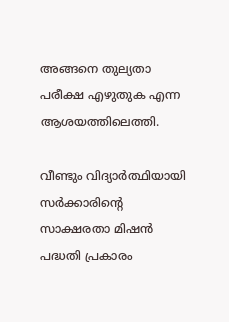അങ്ങനെ തുല്യതാ പരീക്ഷ എഴുതുക എന്ന ആശയത്തിലെത്തി.

വീണ്ടും വിദ്യാര്‍ത്ഥിയായി സര്‍ക്കാരിന്റെ സാക്ഷരതാ മിഷന്‍ പദ്ധതി പ്രകാരം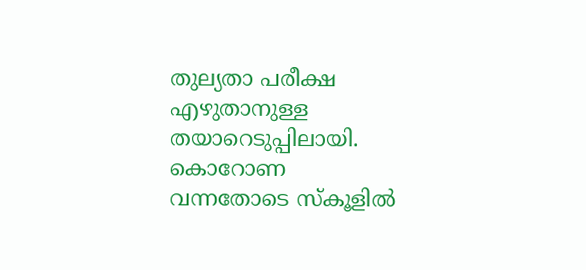തുല്യതാ പരീക്ഷ എഴുതാനുള്ള തയാറെടുപ്പിലായി. കൊറോണ വന്നതോടെ സ്‌കൂളില്‍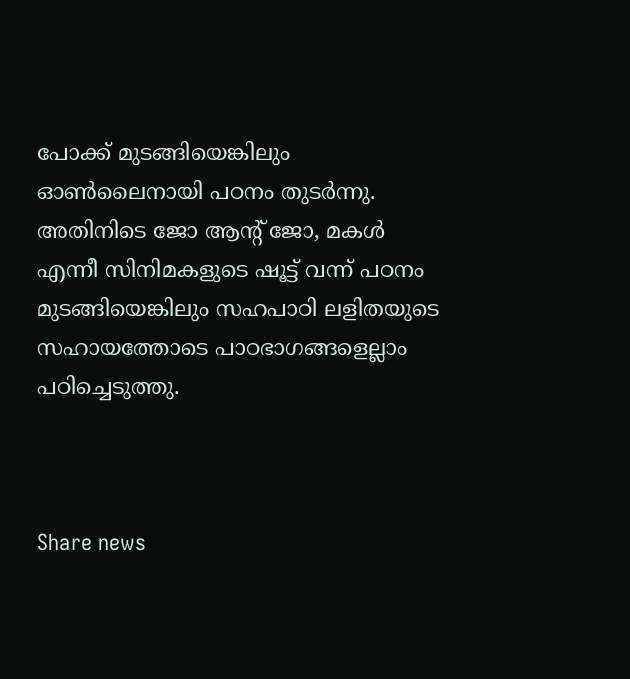പോക്ക് മുടങ്ങിയെങ്കിലും ഓണ്‍ലൈനായി പഠനം തുടര്‍ന്നു. അതിനിടെ ജോ ആന്റ് ജോ, മകള്‍ എന്നീ സിനിമകളുടെ ഷൂട്ട് വന്ന് പഠനം മുടങ്ങിയെങ്കിലും സഹപാഠി ലളിതയുടെ സഹായത്തോടെ പാഠഭാഗങ്ങളെല്ലാം പഠിച്ചെടുത്തു.



Share news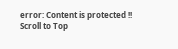error: Content is protected !!
Scroll to Top